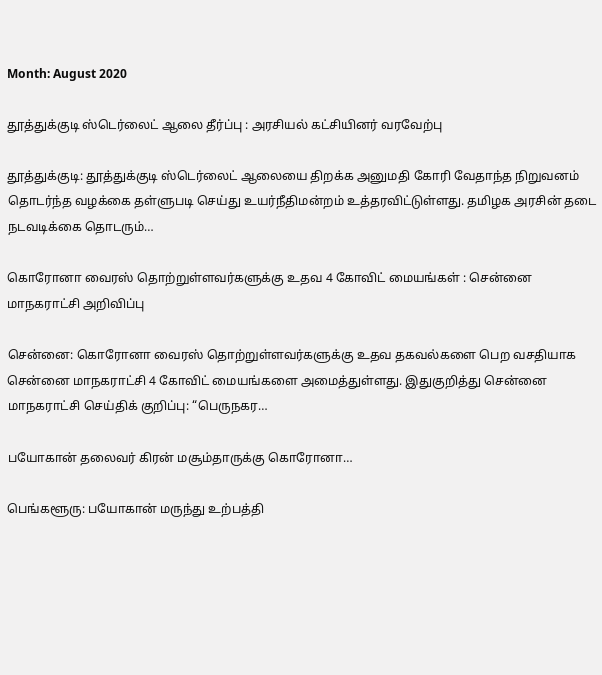Month: August 2020

தூத்துக்குடி ஸ்டெர்லைட் ஆலை தீர்ப்பு : அரசியல் கட்சியினர் வரவேற்பு

தூத்துக்குடி: தூத்துக்குடி ஸ்டெர்லைட் ஆலையை திறக்க அனுமதி கோரி வேதாந்த நிறுவனம் தொடர்ந்த வழக்கை தள்ளுபடி செய்து உயர்நீதிமன்றம் உத்தரவிட்டுள்ளது. தமிழக அரசின் தடை நடவடிக்கை தொடரும்…

கொரோனா வைரஸ் தொற்றுள்ளவர்களுக்கு உதவ 4 கோவிட் மையங்கள் : சென்னை மாநகராட்சி அறிவிப்பு

சென்னை: கொரோனா வைரஸ் தொற்றுள்ளவர்களுக்கு உதவ தகவல்களை பெற வசதியாக சென்னை மாநகராட்சி 4 கோவிட் மையங்களை அமைத்துள்ளது. இதுகுறித்து சென்னை மாநகராட்சி செய்திக் குறிப்பு: “பெருநகர…

பயோகான் தலைவர் கிரன் மசூம்தாருக்கு கொரோனா…

பெங்களூரு: பயோகான் மருந்து உற்பத்தி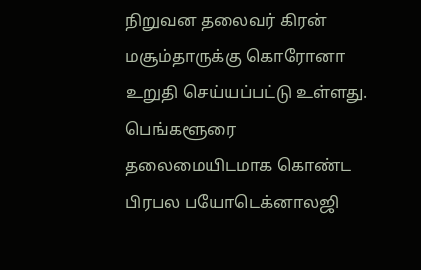நிறுவன தலைவர் கிரன் மசூம்தாருக்கு கொரோனா உறுதி செய்யப்பட்டு உள்ளது. பெங்களூரை தலைமையிடமாக கொண்ட பிரபல பயோடெக்னாலஜி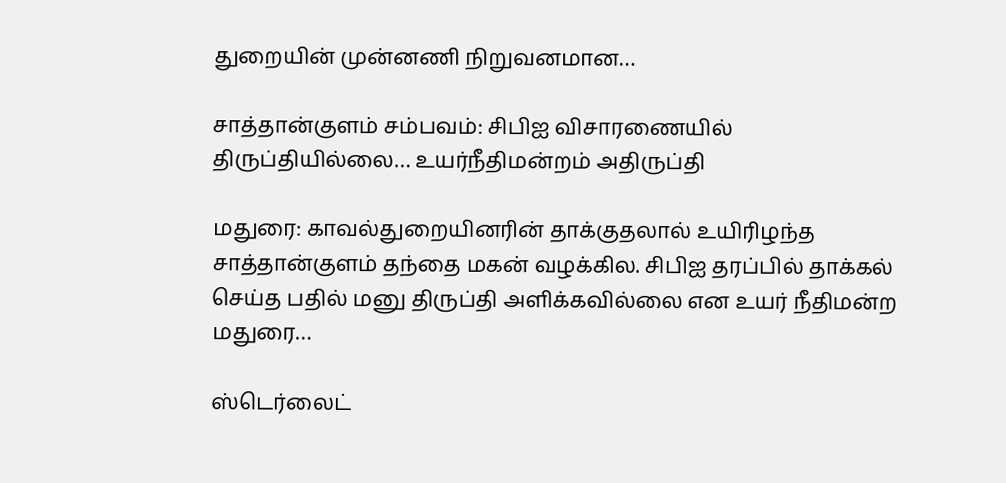துறையின் முன்னணி நிறுவனமான…

சாத்தான்குளம் சம்பவம்: சிபிஐ விசாரணையில் திருப்தியில்லை… உயர்நீதிமன்றம் அதிருப்தி

மதுரை: காவல்துறையினரின் தாக்குதலால் உயிரிழந்த சாத்தான்குளம் தந்தை மகன் வழக்கில. சிபிஐ தரப்பில் தாக்கல் செய்த பதில் மனு திருப்தி அளிக்கவில்லை என உயர் நீதிமன்ற மதுரை…

ஸ்டெர்லைட்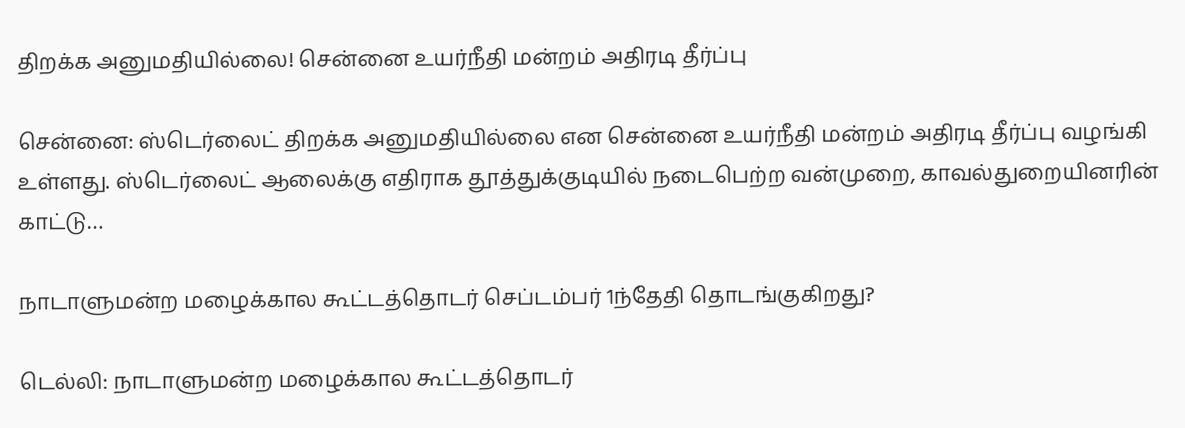திறக்க அனுமதியில்லை! சென்னை உயர்நீதி மன்றம் அதிரடி தீர்ப்பு

சென்னை: ஸ்டெர்லைட் திறக்க அனுமதியில்லை என சென்னை உயர்நீதி மன்றம் அதிரடி தீர்ப்பு வழங்கி உள்ளது. ஸ்டெர்லைட் ஆலைக்கு எதிராக தூத்துக்குடியில் நடைபெற்ற வன்முறை, காவல்துறையினரின் காட்டு…

நாடாளுமன்ற மழைக்கால கூட்டத்தொடர் செப்டம்பர் 1ந்தேதி தொடங்குகிறது?

டெல்லி: நாடாளுமன்ற மழைக்கால கூட்டத்தொடர்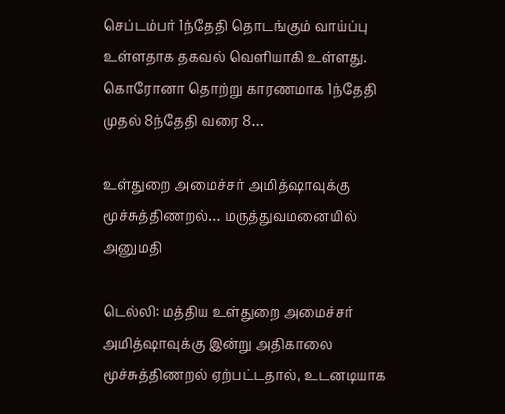செப்டம்பர் 1ந்தேதி தொடங்கும் வாய்ப்பு உள்ளதாக தகவல் வெளியாகி உள்ளது. கொரோனா தொற்று காரணமாக 1ந்தேதி முதல் 8ந்தேதி வரை 8…

உள்துறை அமைச்சர் அமித்ஷாவுக்கு மூச்சுத்திணறல்… மருத்துவமனையில் அனுமதி

டெல்லி: மத்திய உள்துறை அமைச்சர் அமித்ஷாவுக்கு இன்று அதிகாலை மூச்சுத்திணறல் ஏற்பட்டதால், உடனடியாக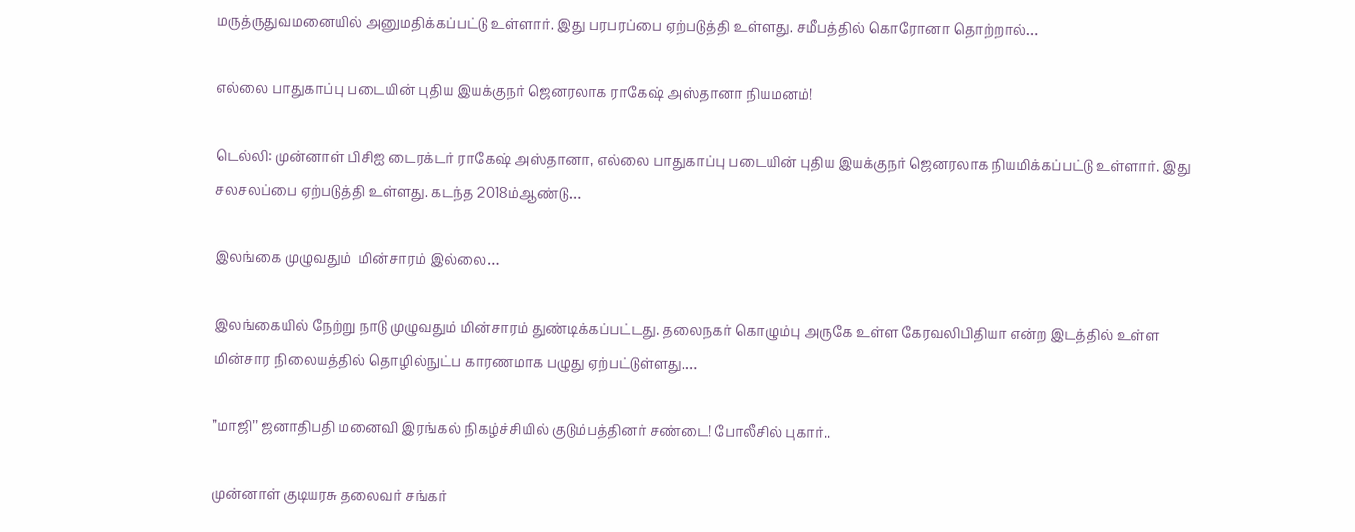மருத்ருதுவமனையில் அனுமதிக்கப்பட்டு உள்ளார். இது பரபரப்பை ஏற்படுத்தி உள்ளது. சமீபத்தில் கொரோனா தொற்றால்…

எல்லை பாதுகாப்பு படையின் புதிய இயக்குநர் ஜெனரலாக ராகேஷ் அஸ்தானா நியமனம்!

டெல்லி: முன்னாள் பிசிஐ டைரக்டர் ராகேஷ் அஸ்தானா, எல்லை பாதுகாப்பு படையின் புதிய இயக்குநர் ஜெனரலாக நியமிக்கப்பட்டு உள்ளார். இது சலசலப்பை ஏற்படுத்தி உள்ளது. கடந்த 2018ம்ஆண்டு…

இலங்கை முழுவதும்  மின்சாரம் இல்லை…

இலங்கையில் நேற்று நாடு முழுவதும் மின்சாரம் துண்டிக்கப்பட்டது. தலைநகர் கொழும்பு அருகே உள்ள கேரவலிபிதியா என்ற இடத்தில் உள்ள மின்சார நிலையத்தில் தொழில்நுட்ப காரணமாக பழுது ஏற்பட்டுள்ளது.…

’’மாஜி’’ ஜனாதிபதி மனைவி இரங்கல் நிகழ்ச்சியில் குடும்பத்தினர் சண்டை! போலீசில் புகார்..

முன்னாள் குடியரசு தலைவர் சங்கர்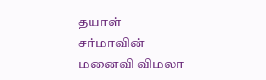தயாள் சர்மாவின் மனைவி விமலா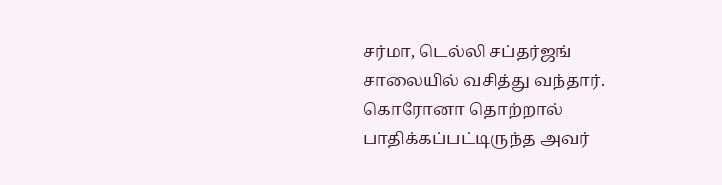சர்மா, டெல்லி சப்தர்ஜங் சாலையில் வசித்து வந்தார். கொரோனா தொற்றால் பாதிக்கப்பட்டிருந்த அவர்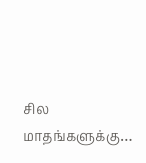சில மாதங்களுக்கு…